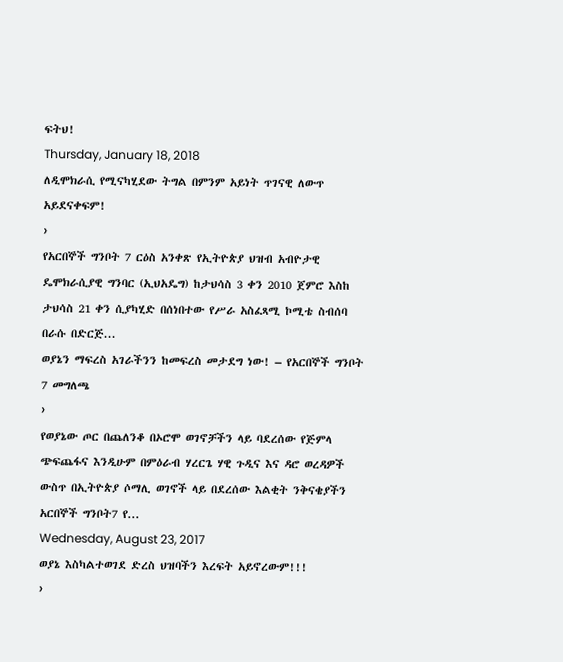ፍትህ!
Thursday, January 18, 2018
ለዲሞክራሲ የሚናካሂደው ትግል በምንም አይነት ጥገናዊ ለውጥ አይደናቀፍም!
›
የአርበኞች ግንቦት 7 ርዕስ አንቀጽ የኢትዮጵያ ህዝብ አብዮታዊ ዴሞክራሲያዊ ግንባር (ኢህአዴግ) ከታህሳስ 3 ቀን 2010 ጀምሮ እስከ ታህሳስ 21 ቀን ሲያካሂድ በሰነበተው የሥራ አስፈጻሚ ኮሚቴ ስብሰባ በራሱ በድርጅ...
ወያኔን ማፍረስ አገራችንን ከመፍረስ መታደግ ነው! – የአርበኞች ግንቦት 7 መግለጫ
›
የወያኔው ጦር በጨለንቆ በኦሮሞ ወገኖቻችን ላይ ባደረሰው የጅምላ ጭፍጨፋና እንዲሁም በምዕራብ ሃረርጌ ሃዊ ጉዲና እና ዳሮ ወረዳዎች ውስጥ በኢትዮጵያ ሶማሊ ወገኖች ላይ በደረሰው እልቂት ንቅናቄያችን አርበኞች ግንቦት7 የ...
Wednesday, August 23, 2017
ወያኔ እስካልተወገደ ድረስ ህዝባችን እረፍት አይኖረውም!!!
›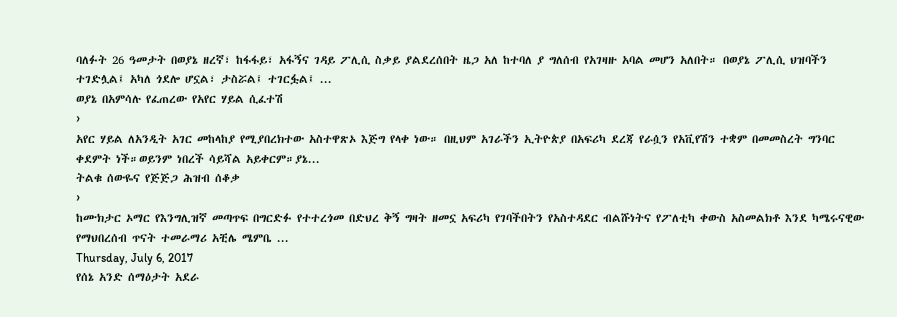ባለፉት 26 ዓመታት በወያኔ ዘረኛ፣ ከፋፋይ፣ አፋኝና ገዳይ ፖሊሲ ስቃይ ያልደረሰበት ዜጋ አለ ከተባለ ያ ግለሰብ የአገዛዙ አባል መሆን አለበት። በወያኔ ፖሊሲ ህዝባችን ተገድሏል፤ አካለ ጎደሎ ሆኗል፣ ታስሯል፤ ተገርፏል፤ ...
ወያኔ በአምሳሉ የፈጠረው የአየር ሃይል ሲፈተሽ
›
አየር ሃይል ለአንዲት አገር መከላከያ የሚያበረክተው አስተዋጽኦ እጅግ የላቀ ነው። በዚህም አገራችን ኢትዮጵያ በአፍሪካ ደረጃ የራሷን የአቪየሽን ተቋም በመመስረት ግንባር ቀደምት ነች።ወይንም ነበረች ሳይሻል አይቀርም።ያኔ...
ትልቁ ሰውዬና የጅጅጋ ሕዝብ ሰቆቃ
›
ከሙክታር ኦማር የእንግሊዝኛ መጣጥፍ በግርድፉ የተተረጎመ በድህረ ቅኝ ግዛት ዘመኗ አፍሪካ የገባችበትን የአስተዳደር ብልሹነትና የፖለቲካ ቀውስ አስመልክቶ እንደ ካሜሩናዊው የማህበረሰብ ጥናት ተመራማሪ አቺሌ ሜምቤ ...
Thursday, July 6, 2017
የሰኔ አንድ ሰማዕታት አደራ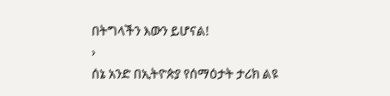በትግላችን እውን ይሆናል!
›
ሰኔ አንድ በኢትዮጵያ የሰማዕታት ታሪክ ልዩ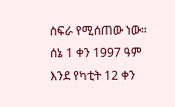ስፍራ የሚሰጠው ነው። ሰኔ 1 ቀን 1997 ዓም እንደ የካቲት 12 ቀን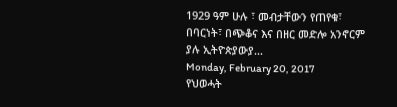1929 ዓም ሁሉ ፣ መብታቸውን የጠየቁ፣ በባርነት፣ በጭቆና እና በዘር መድሎ አንኖርም ያሉ ኢትዮጵያውያ...
Monday, February 20, 2017
የህወሓት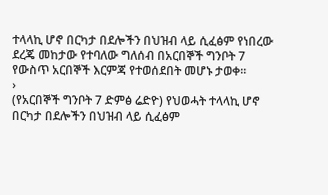ተላላኪ ሆኖ በርካታ በደሎችን በህዝብ ላይ ሲፈፅም የነበረው ደረጄ መከታው የተባለው ግለሰብ በአርበኞች ግንቦት 7 የውስጥ አርበኞች እርምጃ የተወሰደበት መሆኑ ታወቀ፡፡
›
(የአርበኞች ግንቦት 7 ድምፅ ሬድዮ) የህወሓት ተላላኪ ሆኖ በርካታ በደሎችን በህዝብ ላይ ሲፈፅም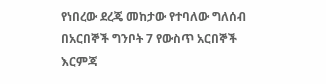የነበረው ደረጄ መከታው የተባለው ግለሰብ በአርበኞች ግንቦት 7 የውስጥ አርበኞች እርምጃ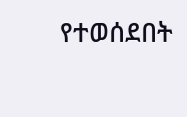የተወሰደበት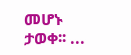መሆኑ ታወቀ፡፡ ...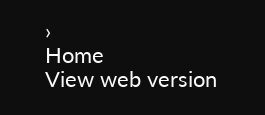›
Home
View web version